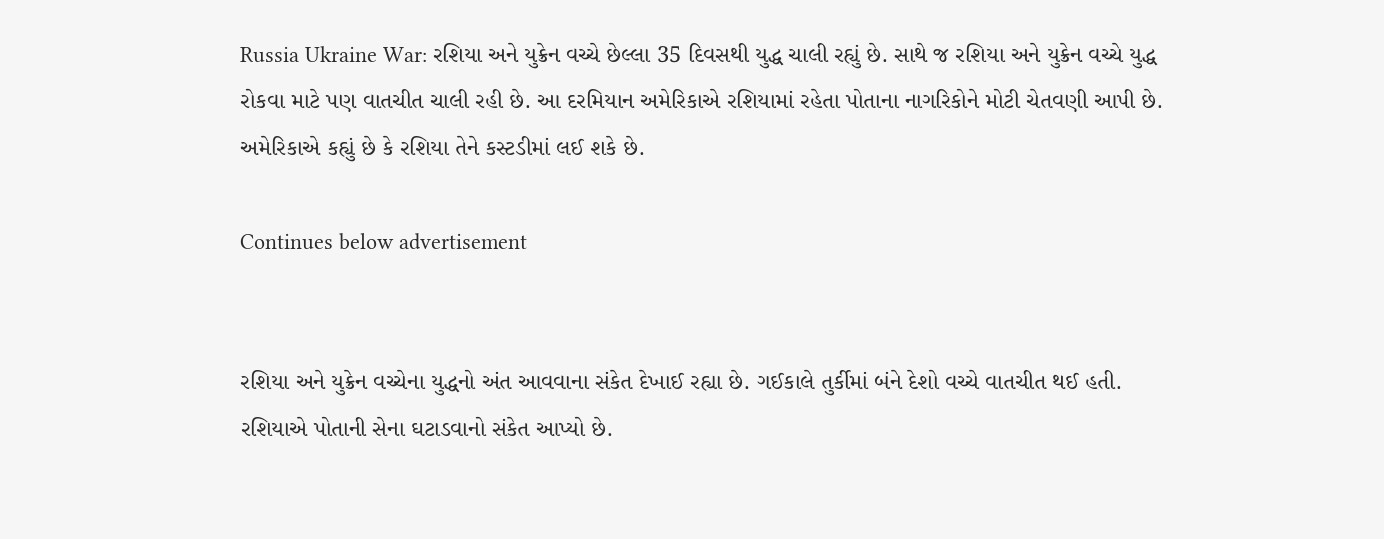Russia Ukraine War: રશિયા અને યુક્રેન વચ્ચે છેલ્લા 35 દિવસથી યુદ્ધ ચાલી રહ્યું છે. સાથે જ રશિયા અને યુક્રેન વચ્ચે યુદ્ધ રોકવા માટે પણ વાતચીત ચાલી રહી છે. આ દરમિયાન અમેરિકાએ રશિયામાં રહેતા પોતાના નાગરિકોને મોટી ચેતવણી આપી છે. અમેરિકાએ કહ્યું છે કે રશિયા તેને કસ્ટડીમાં લઈ શકે છે.

Continues below advertisement


રશિયા અને યુક્રેન વચ્ચેના યુદ્ધનો અંત આવવાના સંકેત દેખાઈ રહ્યા છે. ગઈકાલે તુર્કીમાં બંને દેશો વચ્ચે વાતચીત થઈ હતી. રશિયાએ પોતાની સેના ઘટાડવાનો સંકેત આપ્યો છે.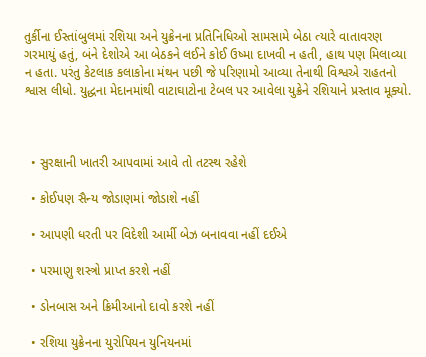તુર્કીના ઈસ્તાંબુલમાં રશિયા અને યુક્રેનના પ્રતિનિધિઓ સામસામે બેઠા ત્યારે વાતાવરણ ગરમાયું હતું, બંને દેશોએ આ બેઠકને લઈને કોઈ ઉષ્મા દાખવી ન હતી, હાથ પણ મિલાવ્યા ન હતા. પરંતુ કેટલાક કલાકોના મંથન પછી જે પરિણામો આવ્યા તેનાથી વિશ્વએ રાહતનો શ્વાસ લીધો. યુદ્ધના મેદાનમાંથી વાટાઘાટોના ટેબલ પર આવેલા યુક્રેને રશિયાને પ્રસ્તાવ મૂક્યો.



  • સુરક્ષાની ખાતરી આપવામાં આવે તો તટસ્થ રહેશે

  • કોઈપણ સૈન્ય જોડાણમાં જોડાશે નહીં

  • આપણી ધરતી પર વિદેશી આર્મી બેઝ બનાવવા નહીં દઈએ

  • પરમાણુ શસ્ત્રો પ્રાપ્ત કરશે નહીં

  • ડોનબાસ અને ક્રિમીઆનો દાવો કરશે નહીં

  • રશિયા યુક્રેનના યુરોપિયન યુનિયનમાં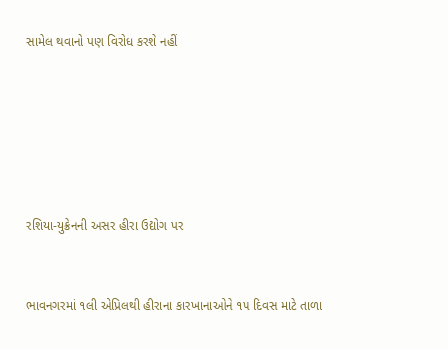સામેલ થવાનો પણ વિરોધ કરશે નહીં






રશિયા-યુક્રેનની અસર હીરા ઉદ્યોગ પર


ભાવનગરમાં ૧લી એપ્રિલથી હીરાના કારખાનાઓને ૧૫ દિવસ માટે તાળા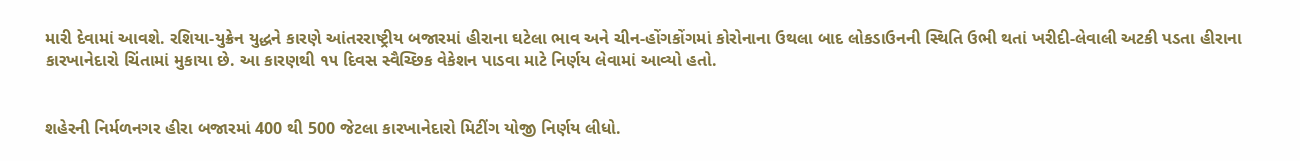મારી દેવામાં આવશે. રશિયા-યુક્રેન યુદ્ધને કારણે આંતરરાષ્ટ્રીય બજારમાં હીરાના ઘટેલા ભાવ અને ચીન-હોંગકોંગમાં કોરોનાના ઉથલા બાદ લોકડાઉનની સ્થિતિ ઉભી થતાં ખરીદી-લેવાલી અટકી પડતા હીરાના કારખાનેદારો ચિંતામાં મુકાયા છે. આ કારણથી ૧૫ દિવસ સ્વૈચ્છિક વેકેશન પાડવા માટે નિર્ણય લેવામાં આવ્યો હતો.


શહેરની નિર્મળનગર હીરા બજારમાં 400 થી 500 જેટલા કારખાનેદારો મિટીંગ યોજી નિર્ણય લીધો.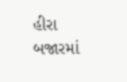હીરા બજારમાં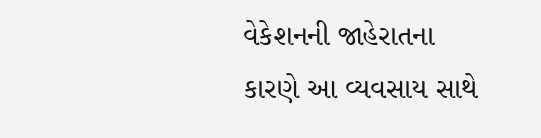વેકેશનની જાહેરાતના કારણે આ વ્યવસાય સાથે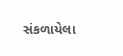સંકળાયેલા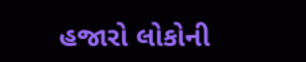હજારો લોકોની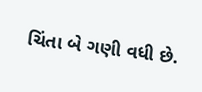ચિંતા બે ગણી વધી છે.